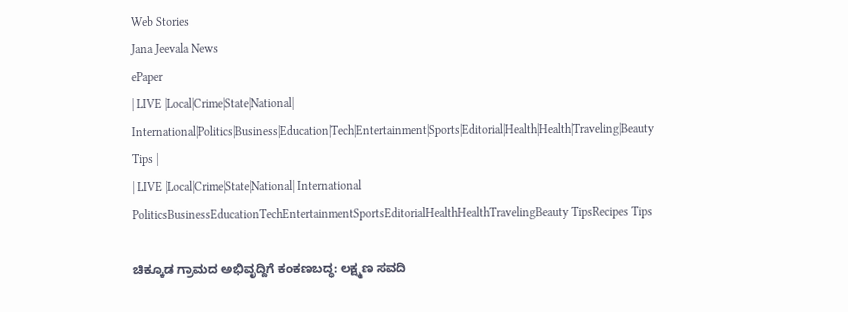Web Stories
Jana Jeevala News
ePaper
| LIVE |Local|Crime|State|National| International|Politics|Business|Education|Tech|Entertainment|Sports|Editorial|Health|Health|Traveling|Beauty Tips |
| LIVE |Local|Crime|State|National| International
PoliticsBusinessEducationTechEntertainmentSportsEditorialHealthHealthTravelingBeauty TipsRecipes Tips

ಚಿಕ್ಕೂಡ ಗ್ರಾಮದ ಅಭಿವೃದ್ದಿಗೆ ಕಂಕಣಬದ್ಧ: ಲಕ್ಷ್ಮಣ ಸವದಿ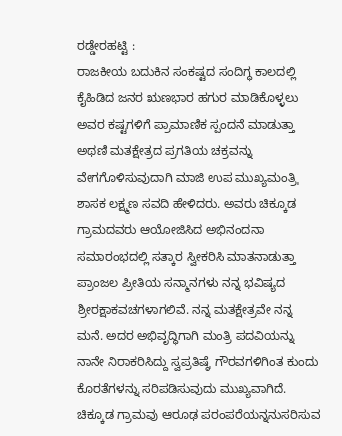ರಡ್ಡೇರಹಟ್ಟಿ :
ರಾಜಕೀಯ ಬದುಕಿನ ಸಂಕಷ್ಟದ ಸಂದಿಗ್ಧ ಕಾಲದಲ್ಲಿ ಕೈಹಿಡಿದ ಜನರ ಋಣಭಾರ ಹಗುರ ಮಾಡಿಕೊಳ್ಳಲು ಅವರ ಕಷ್ಟಗಳಿಗೆ ಪ್ರಾಮಾಣಿಕ ಸ್ಪಂದನೆ ಮಾಡುತ್ತಾ ಅಥಣಿ ಮತಕ್ಷೇತ್ರದ ಪ್ರಗತಿಯ ಚಕ್ರವನ್ನು ವೇಗಗೊಳಿಸುವುದಾಗಿ ಮಾಜಿ ಉಪ ಮುಖ್ಯಮಂತ್ರಿˌ ಶಾಸಕ ಲಕ್ಷ್ಮಣ ಸವದಿ ಹೇಳಿದರು. ಅವರು ಚಿಕ್ಕೂಡ ಗ್ರಾಮದವರು ಆಯೋಜಿಸಿದ ಅಭಿನಂದನಾ ಸಮಾರಂಭದಲ್ಲಿ ಸತ್ಕಾರ ಸ್ವೀಕರಿಸಿ ಮಾತನಾಡುತ್ತಾ ಪ್ರಾಂಜಲ ಪ್ರೀತಿಯ ಸನ್ಮಾನಗಳು ನನ್ನ ಭವಿಷ್ಯದ ಶ್ರೀರಕ್ಷಾಕವಚಗಳಾಗಲಿವೆ. ನನ್ನ ಮತಕ್ಷೇತ್ರವೇ ನನ್ನ ಮನೆ. ಅದರ ಅಭಿವೃದ್ಧಿಗಾಗಿ ಮಂತ್ರಿ ಪದವಿಯನ್ನು ನಾನೇ ನಿರಾಕರಿಸಿದ್ದು ಸ್ವಪ್ರತಿಷ್ಠೆˌ ಗೌರವಗಳಿಗಿಂತ ಕುಂದು ಕೊರತೆಗಳನ್ನು ಸರಿಪಡಿಸುವುದು ಮುಖ್ಯವಾಗಿದೆ. ಚಿಕ್ಕೂಡ ಗ್ರಾಮವು ಆರೂಢ ಪರಂಪರೆಯನ್ನನುಸರಿಸುವ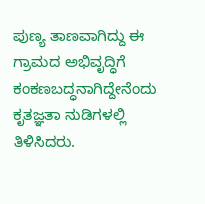ಪುಣ್ಯ ತಾಣವಾಗಿದ್ದು ಈ ಗ್ರಾಮದ ಅಭಿವೃದ್ಧಿಗೆ ಕಂಕಣಬದ್ಧನಾಗಿದ್ದೇನೆಂದು ಕೃತಜ್ಞತಾ ನುಡಿಗಳಲ್ಲಿ ತಿಳಿಸಿದರು.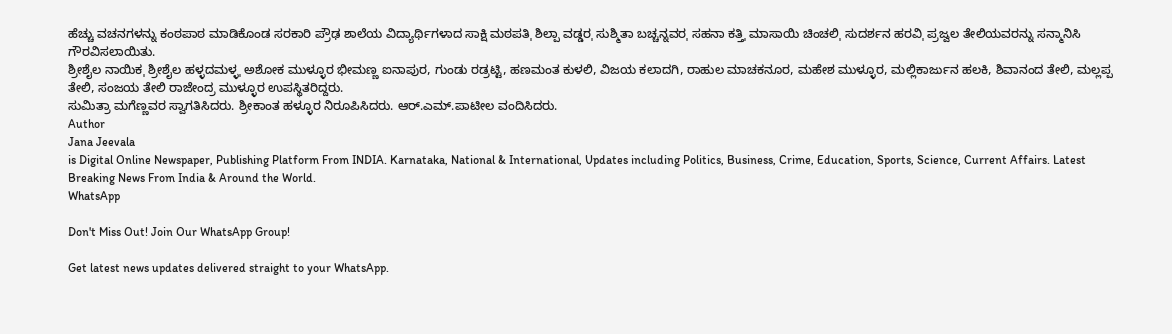ಹೆಚ್ಚು ವಚನಗಳನ್ನು ಕಂಠಪಾಠ ಮಾಡಿಕೊಂಡ ಸರಕಾರಿ ಪ್ರೌಢ ಶಾಲೆಯ ವಿದ್ಯಾರ್ಥಿಗಳಾದ ಸಾಕ್ಷಿ ಮಠಪತಿˌ ಶಿಲ್ಪಾ ವಡ್ಡರˌ ಸುಶ್ಮಿತಾ ಬಚ್ಚನ್ನವರˌ ಸಹನಾ ಕತ್ತಿˌ ಮಾಸಾಯಿ ಚಿಂಚಲಿˌ ಸುದರ್ಶನ ಹರವಿˌ ಪ್ರಜ್ವಲ ತೇಲಿಯವರನ್ನು ಸನ್ಮಾನಿಸಿ ಗೌರವಿಸಲಾಯಿತು.
ಶ್ರೀಶೈಲ ನಾಯಿಕˌ ಶ್ರೀಶೈಲ ಹಳ್ಳದಮಳ್ಳˌ ಅಶೋಕ ಮುಳ್ಳೂರ ಭೀಮಣ್ಣ ಐನಾಪುರ, ಗುಂಡು ರಡ್ರಟ್ಟಿ, ಹಣಮಂತ ಕುಳಲಿ, ವಿಜಯ ಕಲಾದಗಿ, ರಾಹುಲ ಮಾಚಕನೂರ, ಮಹೇಶ ಮುಳ್ಳೂರ, ಮಲ್ಲಿಕಾರ್ಜುನ ಹಲಕಿ, ಶಿವಾನಂದ ತೇಲಿ, ಮಲ್ಲಪ್ಪ ತೇಲಿ, ಸಂಜಯ ತೇಲಿ ರಾಜೇಂದ್ರ ಮುಳ್ಳೂರ ಉಪಸ್ಥಿತರಿದ್ದರು.
ಸುಮಿತ್ರಾ ಮಗೆಣ್ಣವರ ಸ್ವಾಗತಿಸಿದರು. ಶ್ರೀಕಾಂತ ಹಳ್ಳೂರ ನಿರೂಪಿಸಿದರು. ಆರ್.ಎಮ್.ಪಾಟೀಲ ವಂದಿಸಿದರು.
Author
Jana Jeevala
is Digital Online Newspaper, Publishing Platform From INDIA. Karnataka, National & International, Updates including Politics, Business, Crime, Education, Sports, Science, Current Affairs. Latest Breaking News From India & Around the World.
WhatsApp

Don't Miss Out! Join Our WhatsApp Group!

Get latest news updates delivered straight to your WhatsApp.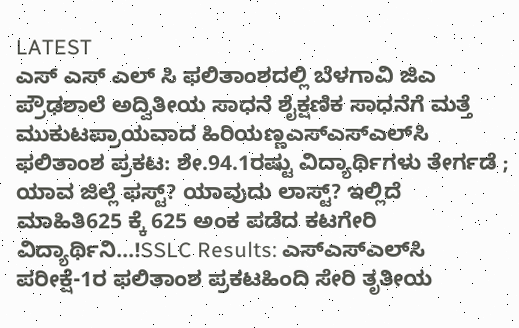LATEST
ಎಸ್ ಎಸ್ ಎಲ್ ಸಿ ಫಲಿತಾಂಶದಲ್ಲಿ ಬೆಳಗಾವಿ ಜಿಎ ಪ್ರೌಢಶಾಲೆ ಅದ್ವಿತೀಯ ಸಾಧನೆ ಶೈಕ್ಷಣಿಕ ಸಾಧನೆಗೆ ಮತ್ತೆ ಮುಕುಟಪ್ರಾಯವಾದ ಹಿರಿಯಣ್ಣಎಸ್‌ಎಸ್‌ಎಲ್‌ಸಿ ಫಲಿತಾಂಶ ಪ್ರಕಟ: ಶೇ.94.1ರಷ್ಟು ವಿದ್ಯಾರ್ಥಿಗಳು ತೇರ್ಗಡೆ ; ಯಾವ ಜಿಲ್ಲೆ ಫಸ್ಟ್? ಯಾವುದು ಲಾಸ್ಟ್? ಇಲ್ಲಿದೆ ಮಾಹಿತಿ625 ಕ್ಕೆ 625 ಅಂಕ ಪಡೆದ ಕಟಗೇರಿ ವಿದ್ಯಾರ್ಥಿನಿ...!SSLC Results: ಎಸ್‌ಎಸ್‌ಎಲ್‌ಸಿ ಪರೀಕ್ಷೆ-1ರ ಫಲಿತಾಂಶ ಪ್ರಕಟಹಿಂದಿ ಸೇರಿ ತೃತೀಯ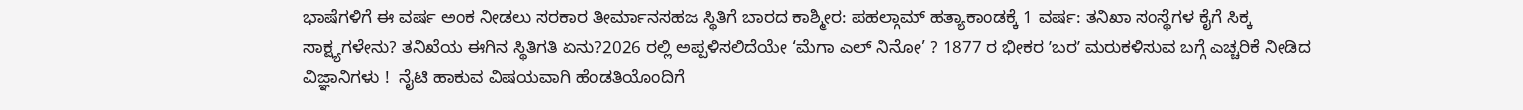ಭಾಷೆಗಳಿಗೆ ಈ ವರ್ಷ ಅಂಕ ನೀಡಲು ಸರಕಾರ ತೀರ್ಮಾನಸಹಜ ಸ್ಥಿತಿಗೆ ಬಾರದ ಕಾಶ್ಮೀರ: ಪಹಲ್ಗಾಮ್ ಹತ್ಯಾಕಾಂಡಕ್ಕೆ 1 ವರ್ಷ: ತನಿಖಾ ಸಂಸ್ಥೆಗಳ ಕೈಗೆ ಸಿಕ್ಕ ಸಾಕ್ಷ್ಯಗಳೇನು? ತನಿಖೆಯ ಈಗಿನ ಸ್ಥಿತಿಗತಿ ಏನು?2026 ರಲ್ಲಿ ಅಪ್ಪಳಿಸಲಿದೆಯೇ ‘ಮೆಗಾ ಎಲ್ ನಿನೋ’ ? 1877 ರ ಭೀಕರ ʼಬರʼ ಮರುಕಳಿಸುವ ಬಗ್ಗೆ ಎಚ್ಚರಿಕೆ ನೀಡಿದ ವಿಜ್ಞಾನಿಗಳು !  ನೈಟಿ ಹಾಕುವ ವಿಷಯವಾಗಿ ಹೆಂಡತಿಯೊಂದಿಗೆ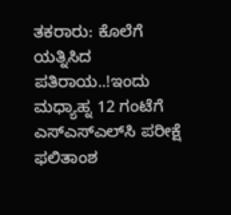ತಕರಾರು: ಕೊಲೆಗೆ ಯತ್ನಿಸಿದ ಪತಿರಾಯ..!ಇಂದು ಮಧ್ಯಾಹ್ನ 12 ಗಂಟೆಗೆ ಎಸ್‌ಎಸ್‌ಎಲ್‌ಸಿ ಪರೀಕ್ಷೆ ಫಲಿತಾಂಶ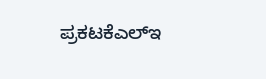ಪ್ರಕಟಕೆಎಲ್‌ಇ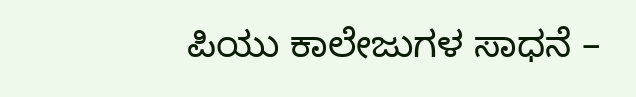ಪಿಯು ಕಾಲೇಜುಗಳ ಸಾಧನೆ –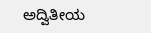ಅದ್ವಿತೀಯ